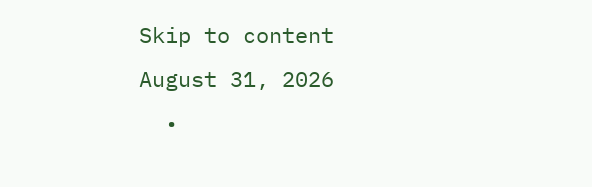Skip to content
August 31, 2026
  •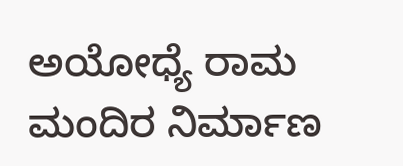ಅಯೋಧ್ಯೆ ರಾಮ ಮಂದಿರ ನಿರ್ಮಾಣ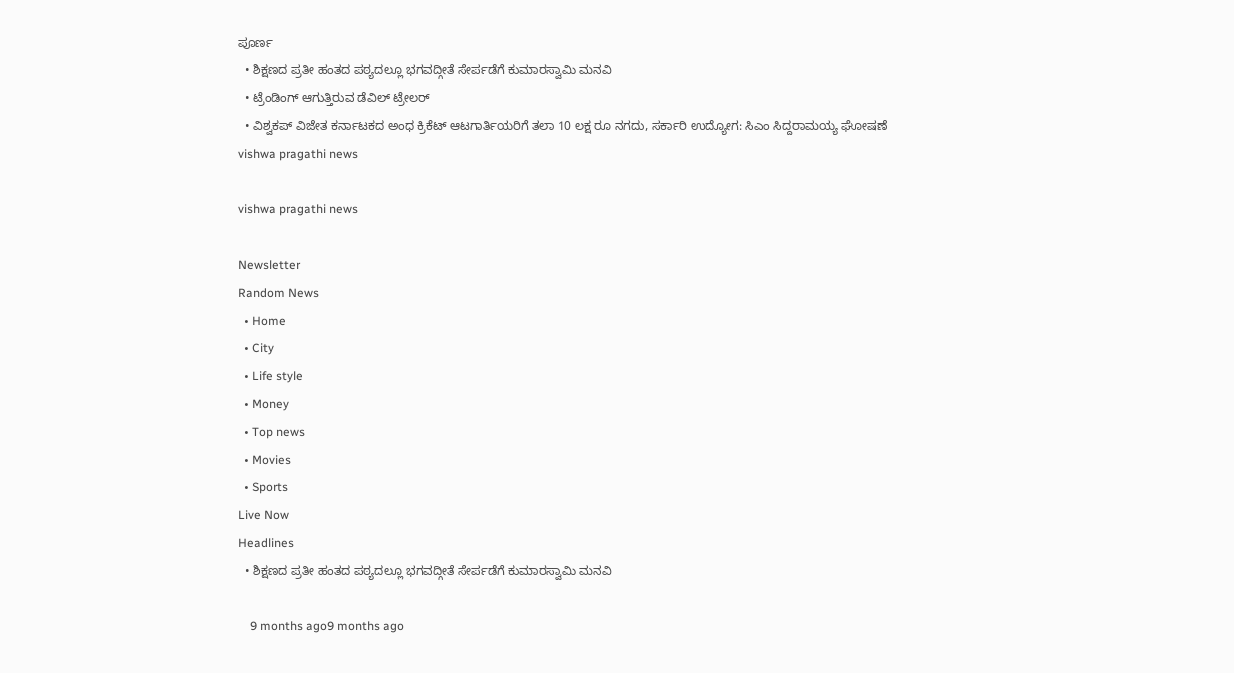ಪೂರ್ಣ
  • ಶಿಕ್ಷಣದ ಪ್ರತೀ ಹಂತದ ಪಠ್ಯದಲ್ಲೂ ಭಗವದ್ಗೀತೆ ಸೇರ್ಪಡೆಗೆ ಕುಮಾರಸ್ವಾಮಿ ಮನವಿ
  • ಟ್ರೆಂಡಿಂಗ್ ಆಗುತ್ತಿರುವ ಡೆವಿಲ್ ಟ್ರೇಲರ್
  • ವಿಶ್ವಕಪ್ ವಿಜೇತ ಕರ್ನಾಟಕದ ಅಂಧ ಕ್ರಿಕೆಟ್ ಆಟಗಾರ್ತಿಯರಿಗೆ ತಲಾ 10 ಲಕ್ಷ ರೂ ನಗದು, ಸರ್ಕಾರಿ ಉದ್ಯೋಗ: ಸಿಎಂ ಸಿದ್ದರಾಮಯ್ಯ ಘೋಷಣೆ
vishwa pragathi news

vishwa pragathi news

Newsletter
Random News
  • Home
  • City
  • Life style
  • Money
  • Top news
  • Movies
  • Sports
Live Now
Headlines
  • ಶಿಕ್ಷಣದ ಪ್ರತೀ ಹಂತದ ಪಠ್ಯದಲ್ಲೂ ಭಗವದ್ಗೀತೆ ಸೇರ್ಪಡೆಗೆ ಕುಮಾರಸ್ವಾಮಿ ಮನವಿ

    9 months ago9 months ago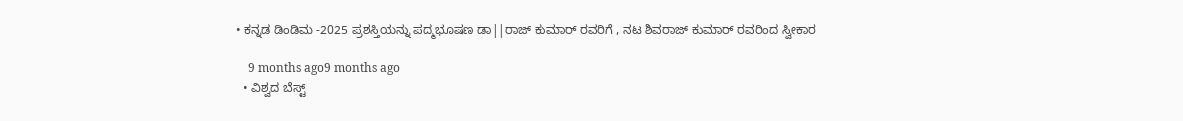• ಕನ್ನಡ ಡಿಂಡಿಮ -2025 ಪ್ರಶಸ್ತಿಯನ್ನು ಪದ್ಮಭೂಷಣ ಡಾ||ರಾಜ್ ಕುಮಾರ್ ರವರಿಗೆ , ನಟ ಶಿವರಾಜ್ ಕುಮಾರ್ ರವರಿಂದ ಸ್ವೀಕಾರ

    9 months ago9 months ago
  • ವಿಶ್ವದ ಬೆಸ್ಟ್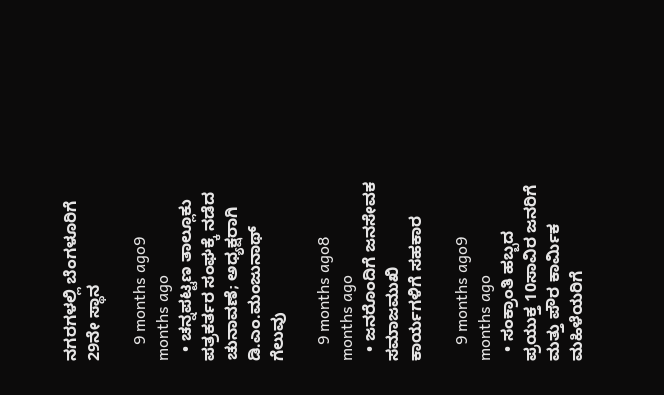ನಗರಗಳಲ್ಲಿ ಬೆಂಗಳೂರಿಗೆ 29ನೇ ಸ್ಥಾನ

    9 months ago9 months ago
  • ಚನ್ನಪಟ್ಟಣ ತಾಲ್ಲೂಕು ಪತ್ರಕರ್ತರ ಸಂಘಕ್ಕೆ ನಡೆದ ಚುನಾವಣೆ; ಅಧ್ಯಕ್ಷರಾಗಿ ಡಿ.ಎಂ.ಮಂಜುನಾಥ್ ಗೆಲುವು

    9 months ago8 months ago
  • ಜನರೊಂದಿಗೆ ಜನಸೇವಕ ಸಮಾಜಮುಖಿ ಕಾರ್ಯಗಳಿಗೆ ಸಹಕಾರ

    9 months ago9 months ago
  • ಸಂಕ್ರಾಂತಿ ಹಬ್ಬದ ಪ್ರಯುಕ್ತ 10ಸಾವಿರ ಜನರಿಗೆ ಮತ್ತು ಪೌರ ಕಾರ್ಮಿಕ ಮಹಿಳೆಯರಿಗೆ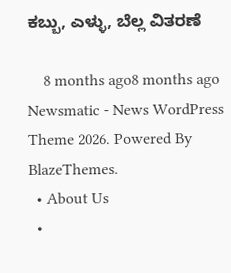ಕಬ್ಬು, ಎಳ್ಳು, ಬೆಲ್ಲ ವಿತರಣೆ

    8 months ago8 months ago
Newsmatic - News WordPress Theme 2026. Powered By BlazeThemes.
  • About Us
  •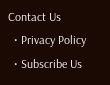Contact Us
  • Privacy Policy
  • Subscribe Us